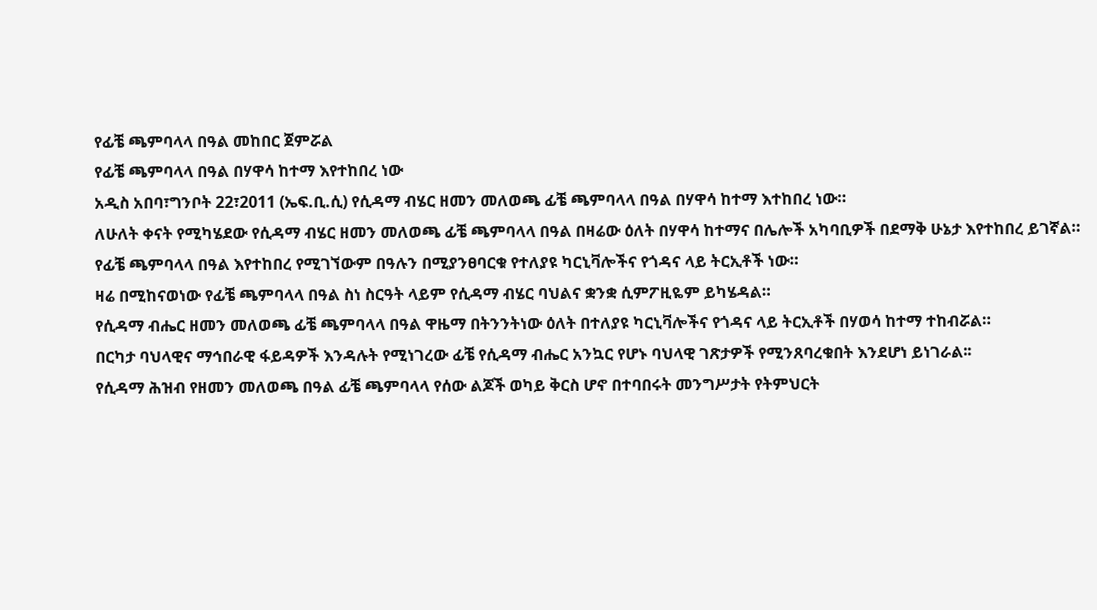የፊቼ ጫምባላላ በዓል መከበር ጀምሯል
የፊቼ ጫምባላላ በዓል በሃዋሳ ከተማ እየተከበረ ነው
አዲስ አበባ፣ግንቦት 22፣2011 (ኤፍ.ቢ.ሲ) የሲዳማ ብሄር ዘመን መለወጫ ፊቼ ጫምባላላ በዓል በሃዋሳ ከተማ እተከበረ ነው።
ለሁለት ቀናት የሚካሄደው የሲዳማ ብሄር ዘመን መለወጫ ፊቼ ጫምባላላ በዓል በዛሬው ዕለት በሃዋሳ ከተማና በሌሎች አካባቢዎች በደማቅ ሁኔታ እየተከበረ ይገኛል።
የፊቼ ጫምባላላ በዓል እየተከበረ የሚገኘውም በዓሉን በሚያንፀባርቁ የተለያዩ ካርኒቫሎችና የጎዳና ላይ ትርኢቶች ነው።
ዛሬ በሚከናወነው የፊቼ ጫምባላላ በዓል ስነ ስርዓት ላይም የሲዳማ ብሄር ባህልና ቋንቋ ሲምፖዚዬም ይካሄዳል።
የሲዳማ ብሔር ዘመን መለወጫ ፊቼ ጫምባላላ በዓል ዋዜማ በትንንትነው ዕለት በተለያዩ ካርኒቫሎችና የጎዳና ላይ ትርኢቶች በሃወሳ ከተማ ተከብሯል።
በርካታ ባህላዊና ማኅበራዊ ፋይዳዎች እንዳሉት የሚነገረው ፊቼ የሲዳማ ብሔር አንኳር የሆኑ ባህላዊ ገጽታዎች የሚንጸባረቁበት እንደሆነ ይነገራል፡፡
የሲዳማ ሕዝብ የዘመን መለወጫ በዓል ፊቼ ጫምባላላ የሰው ልጆች ወካይ ቅርስ ሆኖ በተባበሩት መንግሥታት የትምህርት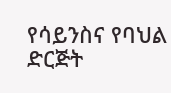የሳይንስና የባህል ድርጅት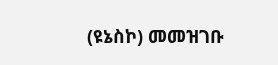(ዩኔስኮ) መመዝገቡ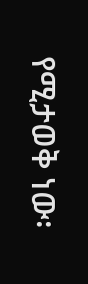የሚታወቅ ነው፡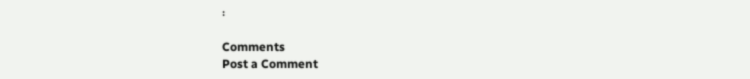፡

Comments
Post a Comment